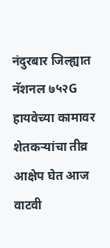नंदुरबार जिल्ह्यात नॅशनल ७५२G हायवेच्या कामावर शेतकऱ्यांचा तीव्र आक्षेप घेत आज वाटवी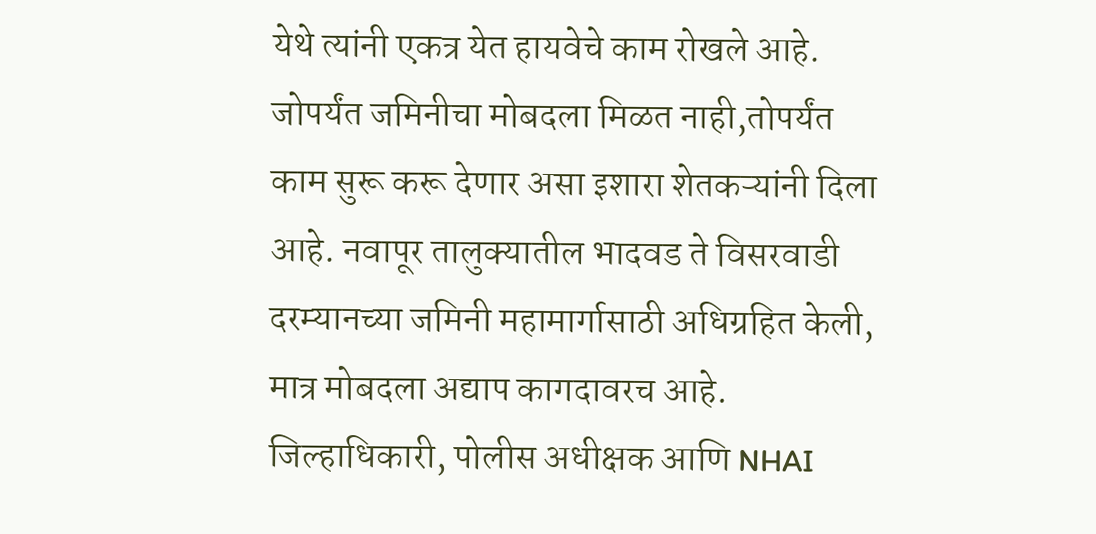येथे त्यांनी एकत्र येत हायवेचे काम रोखले आहे. जोपर्यंत जमिनीचा मोबदला मिळत नाही,तोपर्यंत काम सुरू करू देणार असा इशारा शेतकऱ्यांनी दिला आहे. नवापूर तालुक्यातील भादवड ते विसरवाडी दरम्यानच्या जमिनी महामार्गासाठी अधिग्रहित केली, मात्र मोबदला अद्याप कागदावरच आहे. जिल्हाधिकारी, पोलीस अधीक्षक आणि NHAI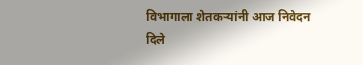विभागाला शेतकऱ्यांनी आज निवेदन दिले